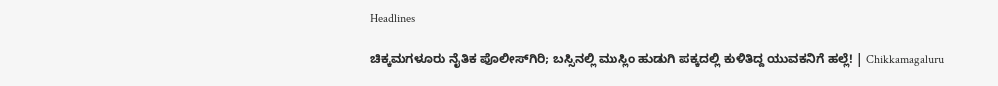Headlines

ಚಿಕ್ಕಮಗಳೂರು ನೈತಿಕ ಪೊಲೀಸ್‌ಗಿರಿ; ಬಸ್ಸಿನಲ್ಲಿ ಮುಸ್ಲಿಂ ಹುಡುಗಿ ಪಕ್ಕದಲ್ಲಿ ಕುಳಿತಿದ್ದ ಯುವಕನಿಗೆ ಹಲ್ಲೆ! | Chikkamagaluru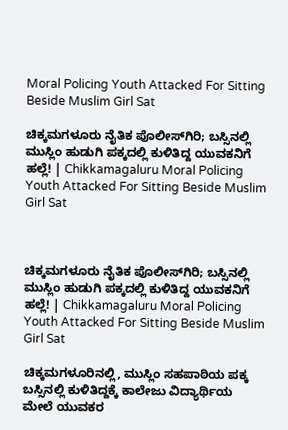Moral Policing Youth Attacked For Sitting Beside Muslim Girl Sat

ಚಿಕ್ಕಮಗಳೂರು ನೈತಿಕ ಪೊಲೀಸ್‌ಗಿರಿ; ಬಸ್ಸಿನಲ್ಲಿ ಮುಸ್ಲಿಂ ಹುಡುಗಿ ಪಕ್ಕದಲ್ಲಿ ಕುಳಿತಿದ್ದ ಯುವಕನಿಗೆ ಹಲ್ಲೆ! | Chikkamagaluru Moral Policing Youth Attacked For Sitting Beside Muslim Girl Sat



ಚಿಕ್ಕಮಗಳೂರು ನೈತಿಕ ಪೊಲೀಸ್‌ಗಿರಿ; ಬಸ್ಸಿನಲ್ಲಿ ಮುಸ್ಲಿಂ ಹುಡುಗಿ ಪಕ್ಕದಲ್ಲಿ ಕುಳಿತಿದ್ದ ಯುವಕನಿಗೆ ಹಲ್ಲೆ! | Chikkamagaluru Moral Policing Youth Attacked For Sitting Beside Muslim Girl Sat

ಚಿಕ್ಕಮಗಳೂರಿನಲ್ಲಿ, ಮುಸ್ಲಿಂ ಸಹಪಾಠಿಯ ಪಕ್ಕ ಬಸ್ಸಿನಲ್ಲಿ ಕುಳಿತಿದ್ದಕ್ಕೆ ಕಾಲೇಜು ವಿದ್ಯಾರ್ಥಿಯ ಮೇಲೆ ಯುವಕರ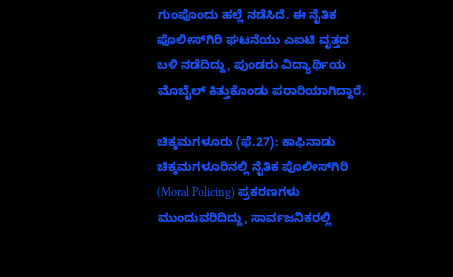ಗುಂಪೊಂದು ಹಲ್ಲೆ ನಡೆಸಿದೆ. ಈ ನೈತಿಕ ಪೊಲೀಸ್‌ಗಿರಿ ಘಟನೆಯು ಎಐಟಿ ವೃತ್ತದ ಬಳಿ ನಡೆದಿದ್ದು, ಪುಂಡರು ವಿದ್ಯಾರ್ಥಿಯ ಮೊಬೈಲ್ ಕಿತ್ತುಕೊಂಡು ಪರಾರಿಯಾಗಿದ್ದಾರೆ.

ಚಿಕ್ಕಮಗಳೂರು (ಫೆ.27): ಕಾಫಿನಾಡು ಚಿಕ್ಕಮಗಳೂರಿನಲ್ಲಿ ನೈತಿಕ ಪೊಲೀಸ್‌ಗಿರಿ (Moral Policing) ಪ್ರಕರಣಗಳು ಮುಂದುವರಿದಿದ್ದು, ಸಾರ್ವಜನಿಕರಲ್ಲಿ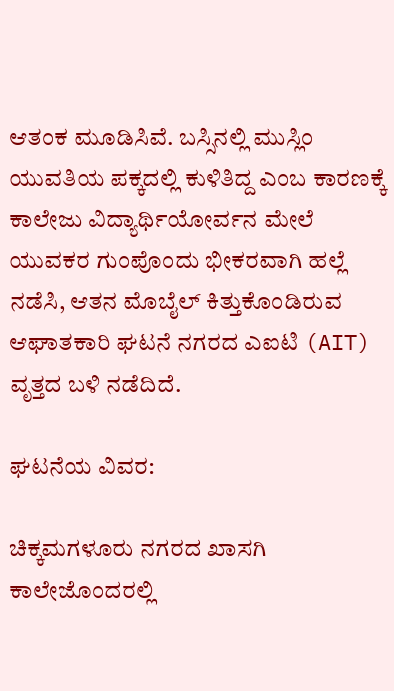ಆತಂಕ ಮೂಡಿಸಿವೆ. ಬಸ್ಸಿನಲ್ಲಿ ಮುಸ್ಲಿಂ ಯುವತಿಯ ಪಕ್ಕದಲ್ಲಿ ಕುಳಿತಿದ್ದ ಎಂಬ ಕಾರಣಕ್ಕೆ ಕಾಲೇಜು ವಿದ್ಯಾರ್ಥಿಯೋರ್ವನ ಮೇಲೆ ಯುವಕರ ಗುಂಪೊಂದು ಭೀಕರವಾಗಿ ಹಲ್ಲೆ ನಡೆಸಿ, ಆತನ ಮೊಬೈಲ್‌ ಕಿತ್ತುಕೊಂಡಿರುವ ಆಘಾತಕಾರಿ ಘಟನೆ ನಗರದ ಎಐಟಿ (AIT) ವೃತ್ತದ ಬಳಿ ನಡೆದಿದೆ.

ಘಟನೆಯ ವಿವರ:

ಚಿಕ್ಕಮಗಳೂರು ನಗರದ ಖಾಸಗಿ ಕಾಲೇಜೊಂದರಲ್ಲಿ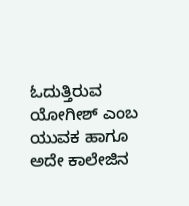ಓದುತ್ತಿರುವ ಯೋಗೀಶ್‌ ಎಂಬ ಯುವಕ ಹಾಗೂ ಅದೇ ಕಾಲೇಜಿನ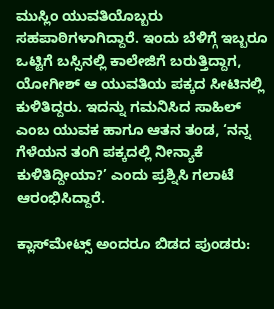ಮುಸ್ಲಿಂ ಯುವತಿಯೊಬ್ಬರು ಸಹಪಾಠಿಗಳಾಗಿದ್ದಾರೆ. ಇಂದು ಬೆಳಿಗ್ಗೆ ಇಬ್ಬರೂ ಒಟ್ಟಿಗೆ ಬಸ್ಸಿನಲ್ಲಿ ಕಾಲೇಜಿಗೆ ಬರುತ್ತಿದ್ದಾಗ, ಯೋಗೀಶ್‌ ಆ ಯುವತಿಯ ಪಕ್ಕದ ಸೀಟಿನಲ್ಲಿ ಕುಳಿತಿದ್ದರು. ಇದನ್ನು ಗಮನಿಸಿದ ಸಾಹಿಲ್‌ ಎಂಬ ಯುವಕ ಹಾಗೂ ಆತನ ತಂಡ, ‘ನನ್ನ ಗೆಳೆಯನ ತಂಗಿ ಪಕ್ಕದಲ್ಲಿ ನೀನ್ಯಾಕೆ ಕುಳಿತಿದ್ದೀಯಾ?’ ಎಂದು ಪ್ರಶ್ನಿಸಿ ಗಲಾಟೆ ಆರಂಭಿಸಿದ್ದಾರೆ.

ಕ್ಲಾಸ್‌ಮೇಟ್ಸ್‌ ಅಂದರೂ ಬಿಡದ ಪುಂಡರು: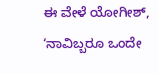ಈ ವೇಳೆ ಯೋಗೀಶ್‌, ‘ನಾವಿಬ್ಬರೂ ಒಂದೇ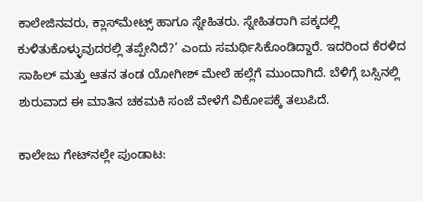ಕಾಲೇಜಿನವರು, ಕ್ಲಾಸ್‌ಮೇಟ್ಸ್‌ ಹಾಗೂ ಸ್ನೇಹಿತರು. ಸ್ನೇಹಿತರಾಗಿ ಪಕ್ಕದಲ್ಲಿ ಕುಳಿತುಕೊಳ್ಳುವುದರಲ್ಲಿ ತಪ್ಪೇನಿದೆ?’ ಎಂದು ಸಮರ್ಥಿಸಿಕೊಂಡಿದ್ದಾರೆ. ಇದರಿಂದ ಕೆರಳಿದ ಸಾಹಿಲ್‌ ಮತ್ತು ಆತನ ತಂಡ ಯೋಗೀಶ್‌ ಮೇಲೆ ಹಲ್ಲೆಗೆ ಮುಂದಾಗಿದೆ. ಬೆಳಿಗ್ಗೆ ಬಸ್ಸಿನಲ್ಲಿ ಶುರುವಾದ ಈ ಮಾತಿನ ಚಕಮಕಿ ಸಂಜೆ ವೇಳೆಗೆ ವಿಕೋಪಕ್ಕೆ ತಲುಪಿದೆ.

ಕಾಲೇಜು ಗೇಟ್‌ನಲ್ಲೇ ಪುಂಡಾಟ: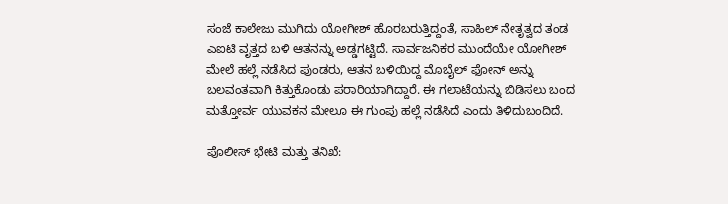ಸಂಜೆ ಕಾಲೇಜು ಮುಗಿದು ಯೋಗೀಶ್‌ ಹೊರಬರುತ್ತಿದ್ದಂತೆ, ಸಾಹಿಲ್‌ ನೇತೃತ್ವದ ತಂಡ ಎಐಟಿ ವೃತ್ತದ ಬಳಿ ಆತನನ್ನು ಅಡ್ಡಗಟ್ಟಿದೆ. ಸಾರ್ವಜನಿಕರ ಮುಂದೆಯೇ ಯೋಗೀಶ್‌ ಮೇಲೆ ಹಲ್ಲೆ ನಡೆಸಿದ ಪುಂಡರು, ಆತನ ಬಳಿಯಿದ್ದ ಮೊಬೈಲ್‌ ಫೋನ್ ಅನ್ನು ಬಲವಂತವಾಗಿ ಕಿತ್ತುಕೊಂಡು ಪರಾರಿಯಾಗಿದ್ದಾರೆ. ಈ ಗಲಾಟೆಯನ್ನು ಬಿಡಿಸಲು ಬಂದ ಮತ್ತೋರ್ವ ಯುವಕನ ಮೇಲೂ ಈ ಗುಂಪು ಹಲ್ಲೆ ನಡೆಸಿದೆ ಎಂದು ತಿಳಿದುಬಂದಿದೆ.

ಪೊಲೀಸ್‌ ಭೇಟಿ ಮತ್ತು ತನಿಖೆ: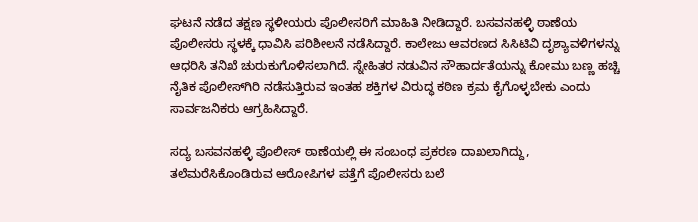ಘಟನೆ ನಡೆದ ತಕ್ಷಣ ಸ್ಥಳೀಯರು ಪೊಲೀಸರಿಗೆ ಮಾಹಿತಿ ನೀಡಿದ್ದಾರೆ. ಬಸವನಹಳ್ಳಿ ಠಾಣೆಯ ಪೊಲೀಸರು ಸ್ಥಳಕ್ಕೆ ಧಾವಿಸಿ ಪರಿಶೀಲನೆ ನಡೆಸಿದ್ದಾರೆ. ಕಾಲೇಜು ಆವರಣದ ಸಿಸಿಟಿವಿ ದೃಶ್ಯಾವಳಿಗಳನ್ನು ಆಧರಿಸಿ ತನಿಖೆ ಚುರುಕುಗೊಳಿಸಲಾಗಿದೆ. ಸ್ನೇಹಿತರ ನಡುವಿನ ಸೌಹಾರ್ದತೆಯನ್ನು ಕೋಮು ಬಣ್ಣ ಹಚ್ಚಿ ನೈತಿಕ ಪೊಲೀಸ್‌ಗಿರಿ ನಡೆಸುತ್ತಿರುವ ಇಂತಹ ಶಕ್ತಿಗಳ ವಿರುದ್ಧ ಕಠಿಣ ಕ್ರಮ ಕೈಗೊಳ್ಳಬೇಕು ಎಂದು ಸಾರ್ವಜನಿಕರು ಆಗ್ರಹಿಸಿದ್ದಾರೆ.

ಸದ್ಯ ಬಸವನಹಳ್ಳಿ ಪೊಲೀಸ್‌ ಠಾಣೆಯಲ್ಲಿ ಈ ಸಂಬಂಧ ಪ್ರಕರಣ ದಾಖಲಾಗಿದ್ದು, ತಲೆಮರೆಸಿಕೊಂಡಿರುವ ಆರೋಪಿಗಳ ಪತ್ತೆಗೆ ಪೊಲೀಸರು ಬಲೆ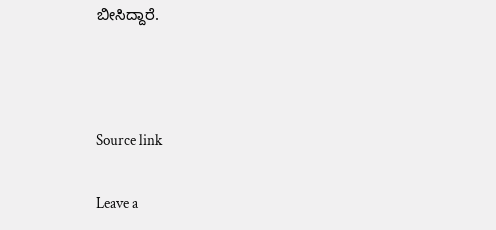ಬೀಸಿದ್ದಾರೆ.



Source link

Leave a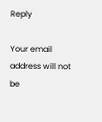Reply

Your email address will not be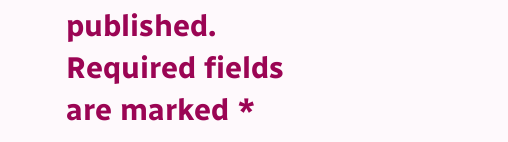published. Required fields are marked *